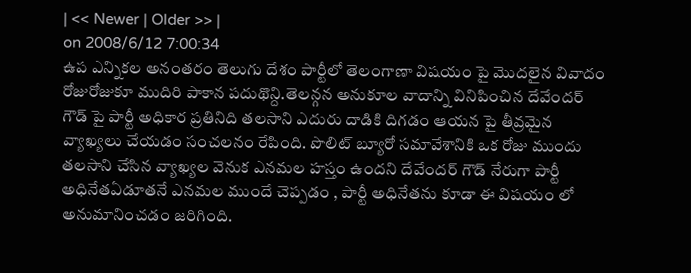| << Newer | Older >> |
on 2008/6/12 7:00:34
ఉప ఎన్నికల అనంతరం తెలుగు దేశం పార్టీలో తెలంగాణా విషయం పై మొదలైన వివాదం రోజురోజుకూ ముదిరి పాకాన పదుథొన్ది.తెలన్గన అనుకూల వాదాన్ని వినిపించిన దేవేందర్ గౌడ్ పై పార్టీ అధికార ప్రతినిది తలసాని ఎదురు దాడికి దిగడం ఆయన పై తీవ్రమైన వ్యాఖ్యలు చేయడం సంచలనం రేపింది. పొలిట్ బ్యూరో సమావేశానికి ఒక రోజు ముందు తలసాని చేసిన వ్యాఖ్యల వెనుక ఎనమల హస్తం ఉందని దేవేందర్ గౌడ్ నేరుగా పార్టీ అధినేతఏడూతనే ఎనమల ముందే చెప్పడం , పార్టీ అధినేతను కూడా ఈ విషయం లో అనుమానించడం జరిగింది.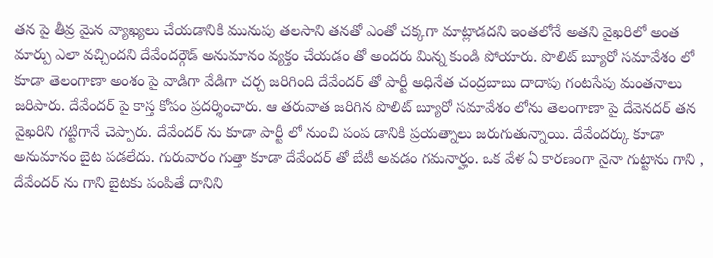తన పై తీవ్ర మైన వ్యాఖ్యలు చేయడానికి మునుపు తలసాని తనతో ఎంతో చక్కగా మాట్లాడదని ఇంతలోనే అతని వైఖరిలో అంత మార్పు ఎలా వచ్చిందని దేవేందర్గౌడ్ అనుమానం వ్యక్తం చేయడం తో అందరు మిన్న కుండి పోయారు. పొలిట్ బ్యూరో సమావేశం లో కూడా తెలంగాణా అంశం పై వాడిగా వేడిగా చర్చ జరిగింది దేవేందర్ తో పార్టీ అధినేత చంద్రబాబు దాదాపు గంటసేపు మంతనాలు జరిపారు. దేవేందర్ పై కాస్త కోపం ప్రదర్శించారు. ఆ తరువాత జరిగిన పొలిట్ బ్యూరో సమావేశం లోను తెలంగాణా పై దేవెనదర్ తన వైఖరిని గట్టిగానే చెప్పారు. దేవేందర్ ను కూడా పార్టీ లో నుంచి పంప డానికి ప్రయత్నాలు జరుగుతున్నాయి. దేవేందర్కు కూడా అనుమానం బైట పడలేదు. గురువారం గుత్తా కూడా దేవేందర్ తో బేటీ అవడం గమనార్హం. ఒక వేళ ఏ కారణంగా నైనా గుట్టాను గాని , దేవేందర్ ను గాని బైటకు పంపితే దానిని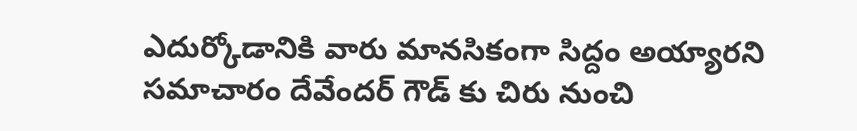ఎదుర్కోడానికి వారు మానసికంగా సిద్దం అయ్యారని సమాచారం దేవేందర్ గౌడ్ కు చిరు నుంచి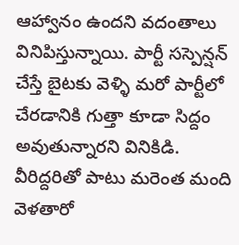ఆహ్వానం ఉందని వదంతాలు వినిపిస్తున్నాయి. పార్టీ సస్పెన్షన్ చేస్తే బైటకు వెళ్ళి మరో పార్టీలో చేరడానికి గుత్తా కూడా సిద్దం అవుతున్నారని వినికిడి. వీరిద్దరితో పాటు మరెంత మంది వెళతారో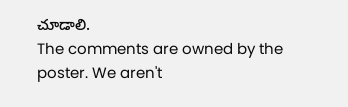చూడాలి.
The comments are owned by the poster. We aren't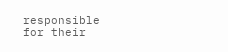responsible for their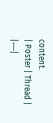content.
| Poster | Thread |
|---|